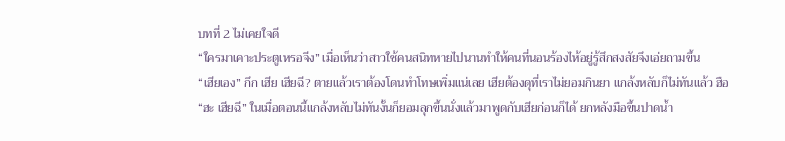บทที่ 2 ไม่เคยใจดี
“ใครมาเคาะประตูเหรอจีง” เมื่อเห็นว่าสาวใช้คนสนิทหายไปนานทำให้คนที่นอนร้องไห้อยู่รู้สึกสงสัยจึงเอ่ยถามขึ้น
“เฮียเอง” กึก เฮีย เฮียฉี? ตายแล้วเราต้องโดนทำโทษเพิ่มแน่เลย เฮียต้องดุที่เราไม่ยอมกินยา แกล้งหลับก็ไม่ทันแล้ว ฮือ
“ฮะ เฮียฉี” ในเมื่อตอนนี้แกล้งหลับไม่ทันงั้นก็ยอมลุกขึ้นนั่งแล้วมาพูดกับเฮียก่อนก็ได้ ยกหลังมือขึ้นปาดน้ำ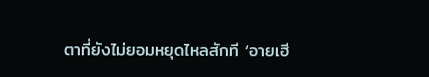ตาที่ยังไม่ยอมหยุดไหลสักที ‘อายเฮี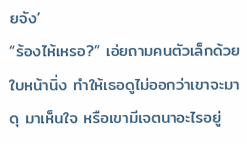ยจัง’
“ร้องไห้เหรอ?” เอ่ยถามคนตัวเล็กด้วยใบหน้านิ่ง ทำให้เธอดูไม่ออกว่าเขาจะมาดุ มาเห็นใจ หรือเขามีเจตนาอะไรอยู่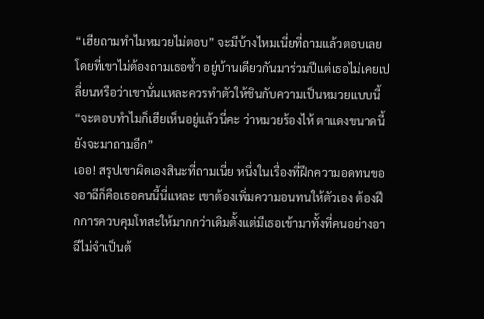“เฮียถามทำไมหมวยไม่ตอบ” จะมีบ้างไหมเนี่ยที่ถามแล้วตอบเลยโดยที่เขาไม่ต้องถามเธอซ้ำ อยู่บ้านเดียวกันมาร่วมปีแต่เธอไม่เคยเปลี่ยนหรือว่าเขานั่นแหละควรทำตัวให้ชินกับความเป็นหมวยแบบนี้
“จะตอบทำไมก็เฮียเห็นอยู่แล้วนี่คะ ว่าหมวยร้องไห้ ตาแดงขนาดนี้ยังจะมาถามอีก”
เออ! สรุปเขาผิดเองสินะที่ถามเนี่ย หนึ่งในเรื่องที่ฝึกความอดทนของอาฉีก็คือเธอคนนี้นี่แหละ เขาต้องเพิ่มความอนทนให้ตัวเอง ต้องฝึกการควบคุมโทสะให้มากกว่าเดิมตั้งแต่มีเธอเข้ามาทั้งที่คนอย่างอาฉีไม่จำเป็นต้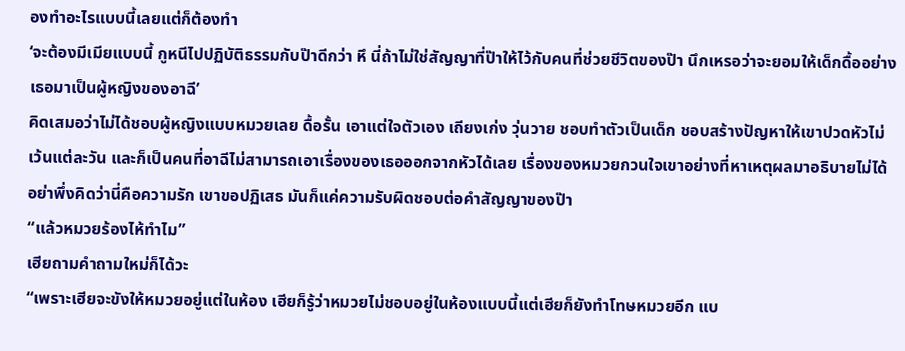องทำอะไรแบบนี้เลยแต่ก็ต้องทำ
‘จะต้องมีเมียแบบนี้ กูหนีไปปฏิบัติธรรมกับป๊าดีกว่า หึ นี่ถ้าไม่ใช่สัญญาที่ป๊าให้ไว้กับคนที่ช่วยชีวิตของป๊า นึกเหรอว่าจะยอมให้เด็กดื้ออย่างเธอมาเป็นผู้หญิงของอาฉี’
คิดเสมอว่าไม่ได้ชอบผู้หญิงแบบหมวยเลย ดื้อรั้น เอาแต่ใจตัวเอง เถียงเก่ง วุ่นวาย ชอบทำตัวเป็นเด็ก ชอบสร้างปัญหาให้เขาปวดหัวไม่เว้นแต่ละวัน และก็เป็นคนที่อาฉีไม่สามารถเอาเรื่องของเธอออกจากหัวได้เลย เรื่องของหมวยกวนใจเขาอย่างที่หาเหตุผลมาอธิบายไม่ได้ อย่าพึ่งคิดว่านี่คือความรัก เขาขอปฏิเสธ มันก็แค่ความรับผิดชอบต่อคำสัญญาของป๊า
“แล้วหมวยร้องไห้ทำไม”
เฮียถามคำถามใหม่ก็ได้วะ
“เพราะเฮียจะขังให้หมวยอยู่แต่ในห้อง เฮียก็รู้ว่าหมวยไม่ชอบอยู่ในห้องแบบนี้แต่เฮียก็ยังทำโทษหมวยอีก แบ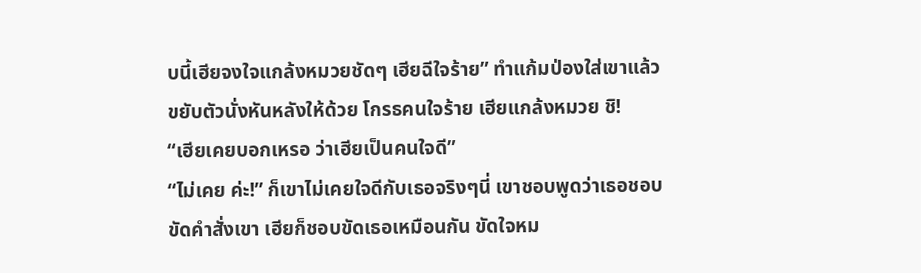บนี้เฮียจงใจแกล้งหมวยชัดๆ เฮียฉีใจร้าย” ทำแก้มป่องใส่เขาแล้วขยับตัวนั่งหันหลังให้ด้วย โกรธคนใจร้าย เฮียแกล้งหมวย ชิ!
“เฮียเคยบอกเหรอ ว่าเฮียเป็นคนใจดี”
“ไม่เคย ค่ะ!” ก็เขาไม่เคยใจดีกับเธอจริงๆนี่ เขาชอบพูดว่าเธอชอบขัดคำสั่งเขา เฮียก็ชอบขัดเธอเหมือนกัน ขัดใจหม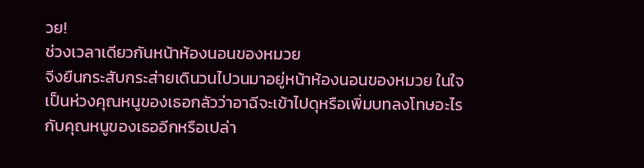วย!
ช่วงเวลาเดียวกันหน้าห้องนอนของหมวย
จีงยืนกระสับกระส่ายเดินวนไปวนมาอยู่หน้าห้องนอนของหมวย ในใจเป็นห่วงคุณหนูของเธอกลัวว่าอาฉีจะเข้าไปดุหรือเพิ่มบทลงโทษอะไรกับคุณหนูของเธออีกหรือเปล่า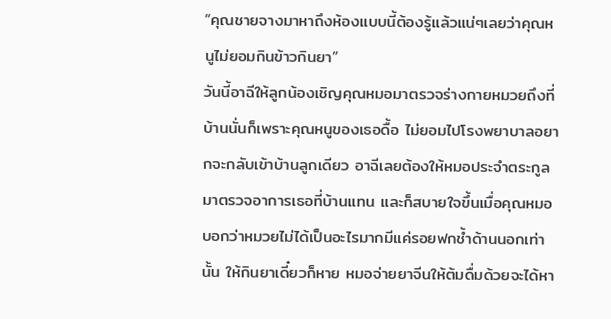“คุณชายจางมาหาถึงห้องแบบนี้ต้องรู้แล้วแน่ๆเลยว่าคุณหนูไม่ยอมกินข้าวกินยา”
วันนี้อาฉีให้ลูกน้องเชิญคุณหมอมาตรวจร่างกายหมวยถึงที่บ้านนั่นก็เพราะคุณหนูของเธอดื้อ ไม่ยอมไปโรงพยาบาลอยากจะกลับเข้าบ้านลูกเดียว อาฉีเลยต้องให้หมอประจำตระกูลมาตรวจอาการเธอที่บ้านแทน และก็สบายใจขึ้นเมื่อคุณหมอบอกว่าหมวยไม่ได้เป็นอะไรมากมีแค่รอยฟกช้ำด้านนอกเท่านั้น ให้กินยาเดี๋ยวก็หาย หมอจ่ายยาจีนให้ต้มดื่มด้วยจะได้หา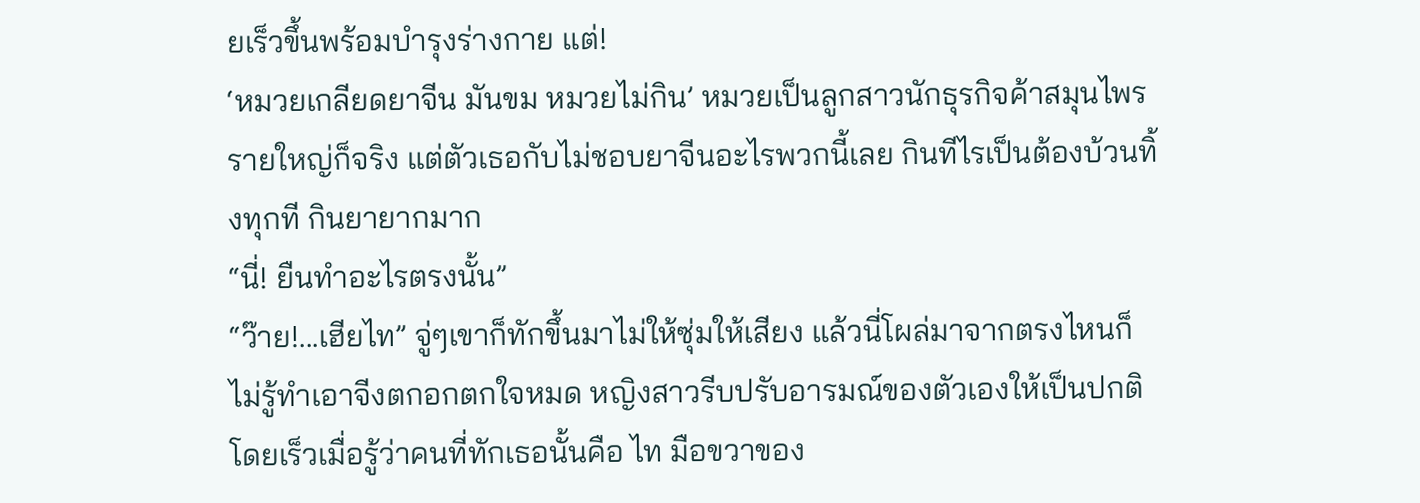ยเร็วขึ้นพร้อมบำรุงร่างกาย แต่!
‘หมวยเกลียดยาจีน มันขม หมวยไม่กิน’ หมวยเป็นลูกสาวนักธุรกิจค้าสมุนไพรรายใหญ่ก็จริง แต่ตัวเธอกับไม่ชอบยาจีนอะไรพวกนี้เลย กินทีไรเป็นต้องบ้วนทิ้งทุกที กินยายากมาก
“นี่! ยืนทำอะไรตรงนั้น”
“ว๊าย!...เฮียไท” จู่ๆเขาก็ทักขึ้นมาไม่ให้ซุ่มให้เสียง แล้วนี่โผล่มาจากตรงไหนก็ไม่รู้ทำเอาจีงตกอกตกใจหมด หญิงสาวรีบปรับอารมณ์ของตัวเองให้เป็นปกติโดยเร็วเมื่อรู้ว่าคนที่ทักเธอนั้นคือ ไท มือขวาของ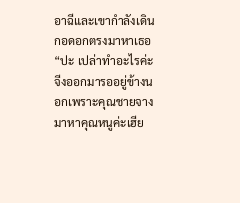อาฉีและเขากำลังเดินกอดอกตรงมาหาเธอ
“ปะ เปล่าทำอะไรค่ะ จีงออกมารออยู่ข้างนอกเพราะคุณชายจางมาหาคุณหนูค่ะเฮีย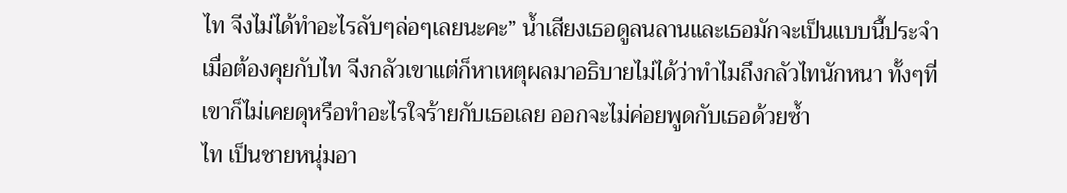ไท จีงไม่ได้ทำอะไรลับๆล่อๆเลยนะคะ” น้ำเสียงเธอดูลนลานและเธอมักจะเป็นแบบนี้ประจำเมื่อต้องคุยกับไท จีงกลัวเขาแต่ก็หาเหตุผลมาอธิบายไม่ได้ว่าทำไมถึงกลัวไทนักหนา ทั้งๆที่เขาก็ไม่เคยดุหรือทำอะไรใจร้ายกับเธอเลย ออกจะไม่ค่อยพูดกับเธอด้วยซ้ำ
ไท เป็นชายหนุ่มอา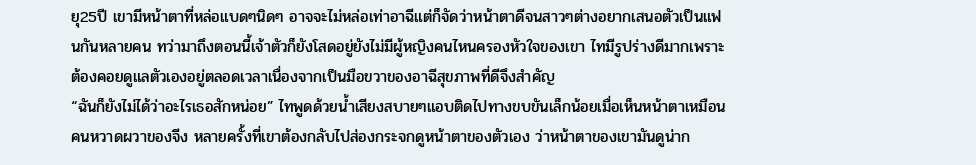ยุ25ปี เขามีหน้าตาที่หล่อแบดๆนิดๆ อาจจะไม่หล่อเท่าอาฉีแต่ก็จัดว่าหน้าตาดีจนสาวๆต่างอยากเสนอตัวเป็นแฟนกันหลายคน ทว่ามาถึงตอนนี้เจ้าตัวก็ยังโสดอยู่ยังไม่มีผู้หญิงคนไหนครองหัวใจของเขา ไทมีรูปร่างดีมากเพราะต้องคอยดูแลตัวเองอยู่ตลอดเวลาเนื่องจากเป็นมือขวาของอาฉีสุขภาพที่ดีจึงสำคัญ
“ฉันก็ยังไม่ได้ว่าอะไรเธอสักหน่อย” ไทพูดด้วยน้ำเสียงสบายๆแอบติดไปทางขบขันเล็กน้อยเมื่อเห็นหน้าตาเหมือนคนหวาดผวาของจีง หลายครั้งที่เขาต้องกลับไปส่องกระจกดูหน้าตาของตัวเอง ว่าหน้าตาของเขามันดูน่าก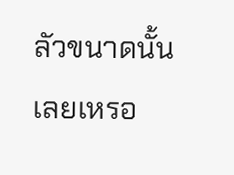ลัวขนาดนั้นเลยเหรอ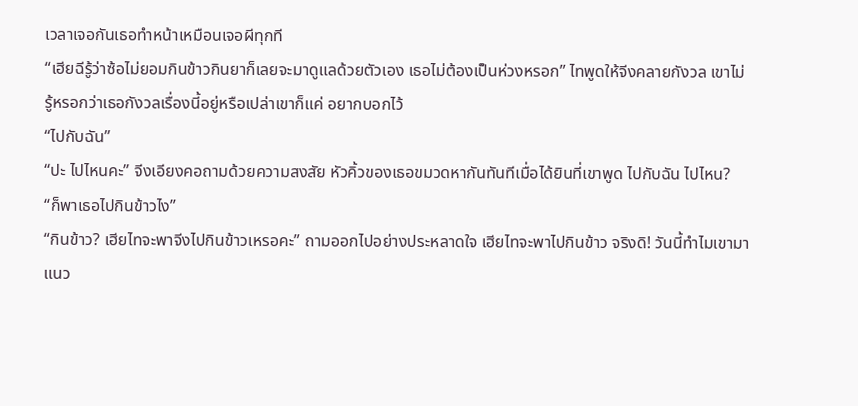เวลาเจอกันเธอทำหน้าเหมือนเจอผีทุกที
“เฮียฉีรู้ว่าซ้อไม่ยอมกินข้าวกินยาก็เลยจะมาดูแลด้วยตัวเอง เธอไม่ต้องเป็นห่วงหรอก” ไทพูดให้จีงคลายกังวล เขาไม่รู้หรอกว่าเธอกังวลเรื่องนี้อยู่หรือเปล่าเขาก็แค่ อยากบอกไว้
“ไปกับฉัน”
“ปะ ไปไหนคะ” จีงเอียงคอถามด้วยความสงสัย หัวคิ้วของเธอขมวดหากันทันทีเมื่อได้ยินที่เขาพูด ไปกับฉัน ไปไหน?
“ก็พาเธอไปกินข้าวไง”
“กินข้าว? เฮียไทจะพาจีงไปกินข้าวเหรอคะ” ถามออกไปอย่างประหลาดใจ เฮียไทจะพาไปกินข้าว จริงดิ! วันนี้ทำไมเขามาแนว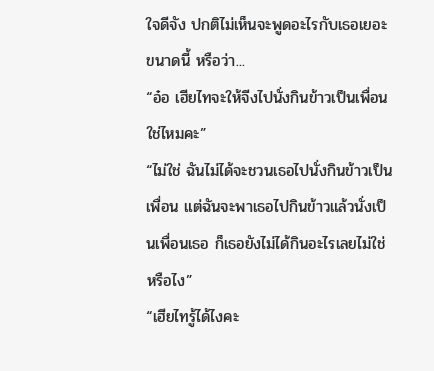ใจดีจัง ปกติไม่เห็นจะพูดอะไรกับเธอเยอะขนาดนี้ หรือว่า...
“อ๋อ เฮียไทจะให้จีงไปนั่งกินข้าวเป็นเพื่อนใช่ไหมคะ”
“ไม่ใช่ ฉันไม่ได้จะชวนเธอไปนั่งกินข้าวเป็นเพื่อน แต่ฉันจะพาเธอไปกินข้าวแล้วนั่งเป็นเพื่อนเธอ ก็เธอยังไม่ได้กินอะไรเลยไม่ใช่หรือไง”
“เฮียไทรู้ได้ไงคะ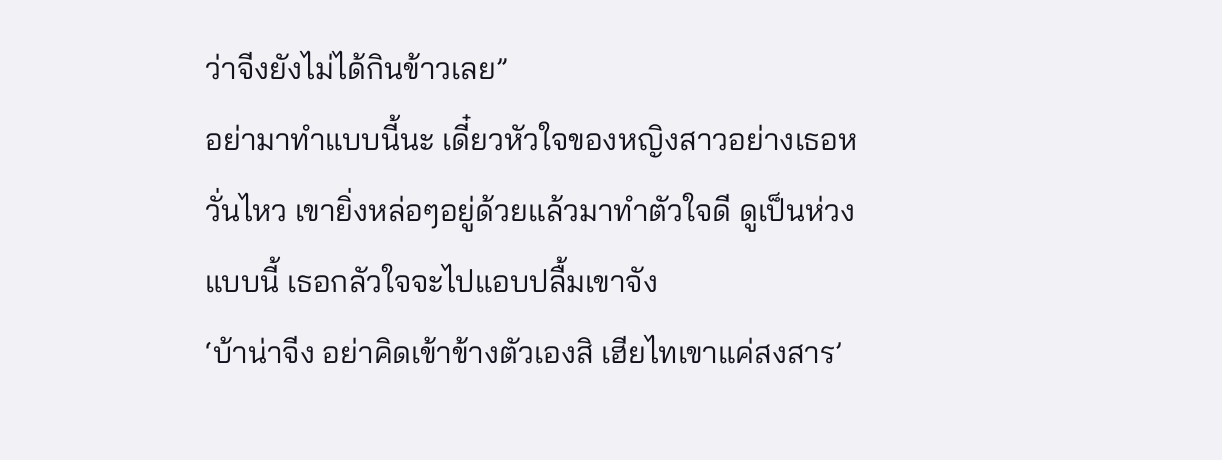ว่าจีงยังไม่ได้กินข้าวเลย”
อย่ามาทำแบบนี้นะ เดี๋ยวหัวใจของหญิงสาวอย่างเธอหวั่นไหว เขายิ่งหล่อๆอยู่ด้วยแล้วมาทำตัวใจดี ดูเป็นห่วงแบบนี้ เธอกลัวใจจะไปแอบปลื้มเขาจัง
‘บ้าน่าจีง อย่าคิดเข้าข้างตัวเองสิ เฮียไทเขาแค่สงสาร’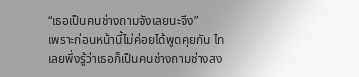“เธอเป็นคนช่างถามจังเลยนะจีง”
เพราะก่อนหน้านี้ไม่ค่อยได้พูดคุยกัน ไทเลยพึ่งรู้ว่าเธอก็เป็นคนช่างถามช่างสง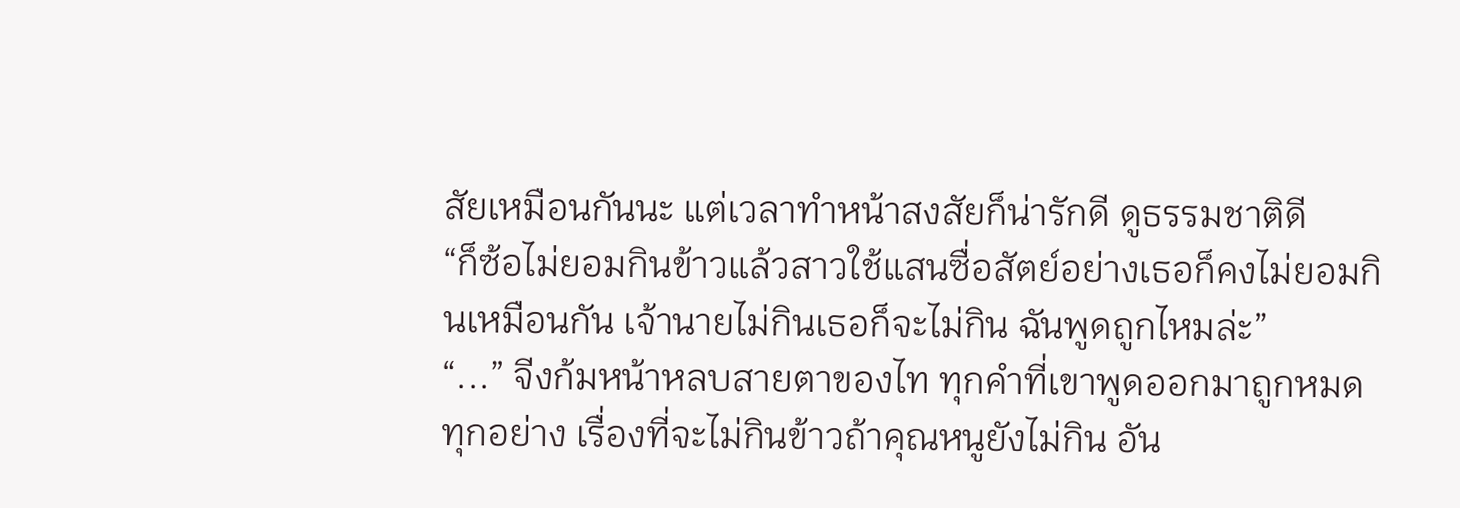สัยเหมือนกันนะ แต่เวลาทำหน้าสงสัยก็น่ารักดี ดูธรรมชาติดี
“ก็ซ้อไม่ยอมกินข้าวแล้วสาวใช้แสนซื่อสัตย์อย่างเธอก็คงไม่ยอมกินเหมือนกัน เจ้านายไม่กินเธอก็จะไม่กิน ฉันพูดถูกไหมล่ะ”
“...” จีงก้มหน้าหลบสายตาของไท ทุกคำที่เขาพูดออกมาถูกหมดทุกอย่าง เรื่องที่จะไม่กินข้าวถ้าคุณหนูยังไม่กิน อัน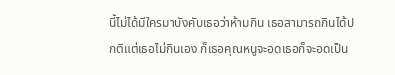นี้ไม่ได้มีใครมาบังคับเธอว่าห้ามกิน เธอสามารถกินได้ปกติแต่เธอไม่กินเอง ก็เธอคุณหนูจะอดเธอก็จะอดเป็น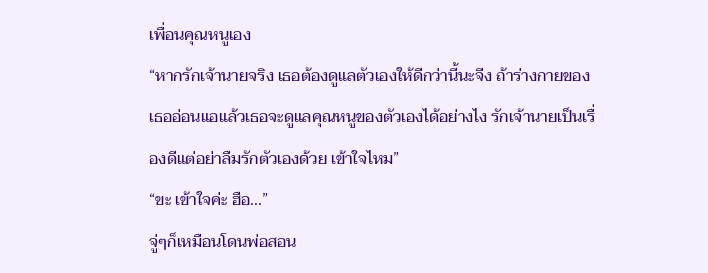เพื่อนคุณหนูเอง
“หากรักเจ้านายจริง เธอต้องดูแลตัวเองให้ดีกว่านี้นะจีง ถ้าร่างกายของเธออ่อนแอแล้วเธอจะดูแลคุณหนูของตัวเองได้อย่างไง รักเจ้านายเป็นเรื่องดีแต่อย่าลืมรักตัวเองด้วย เข้าใจไหม”
“ขะ เข้าใจค่ะ ฮือ...”
จู่ๆก็เหมือนโดนพ่อสอน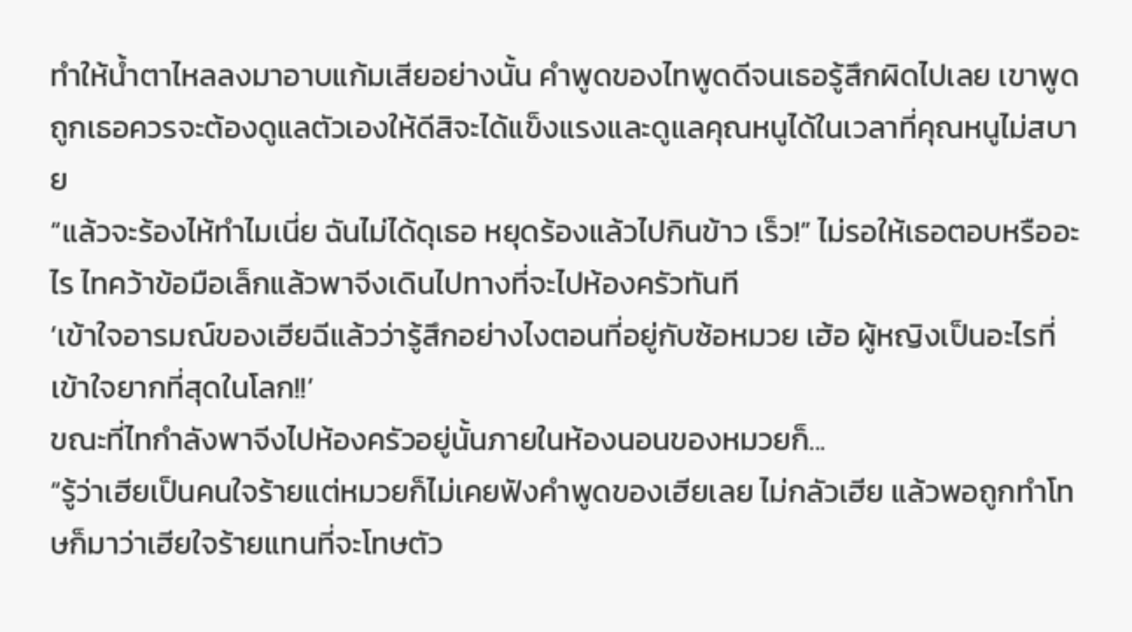ทำให้น้ำตาไหลลงมาอาบแก้มเสียอย่างนั้น คำพูดของไทพูดดีจนเธอรู้สึกผิดไปเลย เขาพูดถูกเธอควรจะต้องดูแลตัวเองให้ดีสิจะได้แข็งแรงและดูแลคุณหนูได้ในเวลาที่คุณหนูไม่สบาย
“แล้วจะร้องไห้ทำไมเนี่ย ฉันไม่ได้ดุเธอ หยุดร้องแล้วไปกินข้าว เร็ว!” ไม่รอให้เธอตอบหรืออะไร ไทคว้าข้อมือเล็กแล้วพาจีงเดินไปทางที่จะไปห้องครัวทันที
‘เข้าใจอารมณ์ของเฮียฉีแล้วว่ารู้สึกอย่างไงตอนที่อยู่กับซ้อหมวย เฮ้อ ผู้หญิงเป็นอะไรที่เข้าใจยากที่สุดในโลก!!’
ขณะที่ไทกำลังพาจีงไปห้องครัวอยู่นั้นภายในห้องนอนของหมวยก็...
“รู้ว่าเฮียเป็นคนใจร้ายแต่หมวยก็ไม่เคยฟังคำพูดของเฮียเลย ไม่กลัวเฮีย แล้วพอถูกทำโทษก็มาว่าเฮียใจร้ายแทนที่จะโทษตัว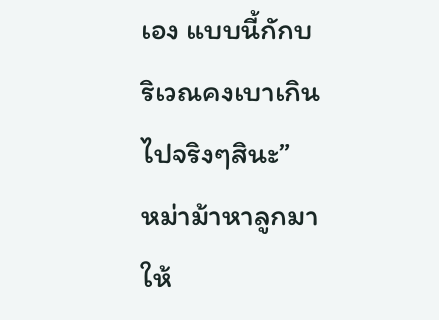เอง แบบนี้กักบริเวณคงเบาเกินไปจริงๆสินะ”
หม่าม้าหาลูกมาให้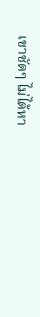เขาชัดๆ ไม่ได้หา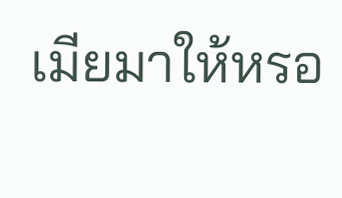เมียมาให้หรอ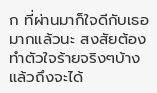ก ที่ผ่านมาก็ใจดีกับเธอมากแล้วนะ สงสัยต้องทำตัวใจร้ายจริงๆบ้างแล้วถึงจะได้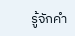รู้จักคำ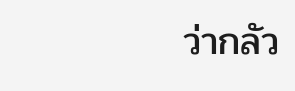ว่ากลัว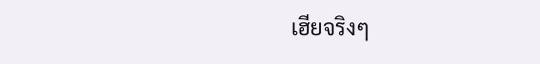เฮียจริงๆ